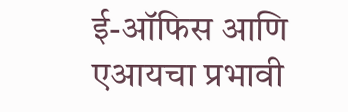ई-ऑफिस आणि एआयचा प्रभावी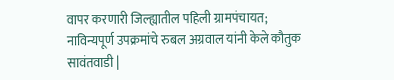वापर करणारी जिल्ह्यातील पहिली ग्रामपंचायत;
नाविन्यपूर्ण उपक्रमांचे रुबल अग्रवाल यांनी केले कौतुक
सावंतवाडी |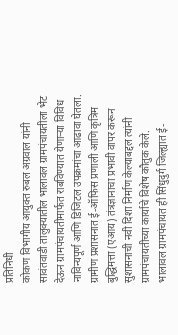प्रतिनिधी
कोकण विभागीय आयुक्त रुबल अग्रवाल यांनी सावंतवाडी तालुक्यातील भालावल ग्रामपंचायतीला भेट देऊन ग्रामपंचायतीमार्फत राबविण्यात येणाऱ्या विविध नाविन्यपूर्ण आणि डिजिटल उपक्रमांचा आढावा घेतला. ग्रामीण प्रशासनात ई-ऑफिस प्रणाली आणि कृत्रिम बुद्धिमत्ता (एआय) तंत्रज्ञानाचा प्रभावी वापर करून सुशासनाची नवी दिशा निर्माण केल्याबद्दल त्यांनी ग्रामपंचायतीच्या कार्याचे विशेष कौतुक केले.
भालावल ग्रामपंचायत ही सिंधुदुर्ग जिल्ह्यात ई-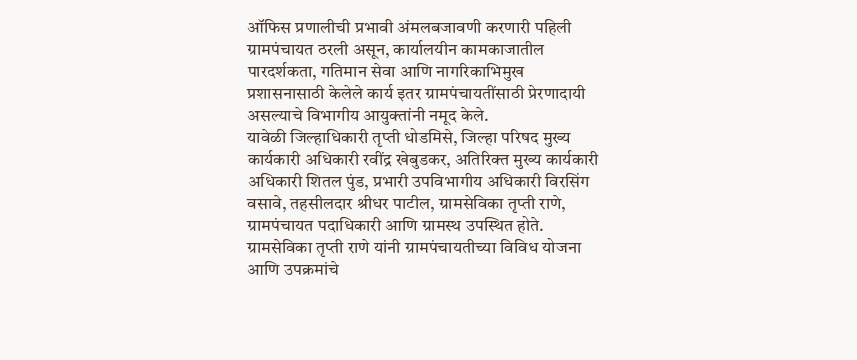ऑफिस प्रणालीची प्रभावी अंमलबजावणी करणारी पहिली ग्रामपंचायत ठरली असून, कार्यालयीन कामकाजातील पारदर्शकता, गतिमान सेवा आणि नागरिकाभिमुख प्रशासनासाठी केलेले कार्य इतर ग्रामपंचायतींसाठी प्रेरणादायी असल्याचे विभागीय आयुक्तांनी नमूद केले.
यावेळी जिल्हाधिकारी तृप्ती धोडमिसे, जिल्हा परिषद मुख्य कार्यकारी अधिकारी रवींद्र खेबुडकर, अतिरिक्त मुख्य कार्यकारी अधिकारी शितल पुंड, प्रभारी उपविभागीय अधिकारी विरसिंग वसावे, तहसीलदार श्रीधर पाटील, ग्रामसेविका तृप्ती राणे, ग्रामपंचायत पदाधिकारी आणि ग्रामस्थ उपस्थित होते. ग्रामसेविका तृप्ती राणे यांनी ग्रामपंचायतीच्या विविध योजना आणि उपक्रमांचे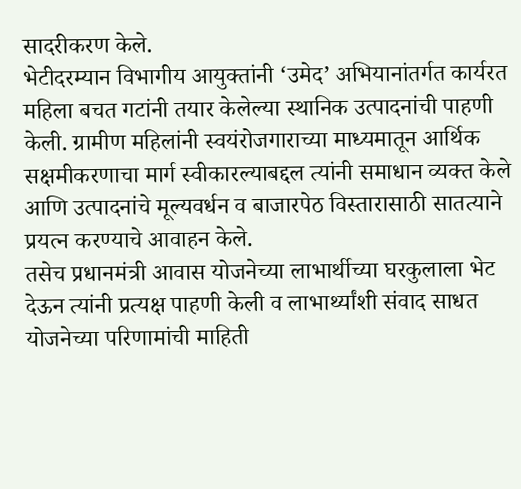सादरीकरण केले.
भेटीदरम्यान विभागीय आयुक्तांनी ‘उमेद’ अभियानांतर्गत कार्यरत महिला बचत गटांनी तयार केलेल्या स्थानिक उत्पादनांची पाहणी केली. ग्रामीण महिलांनी स्वयंरोजगाराच्या माध्यमातून आर्थिक सक्षमीकरणाचा मार्ग स्वीकारल्याबद्दल त्यांनी समाधान व्यक्त केले आणि उत्पादनांचे मूल्यवर्धन व बाजारपेठ विस्तारासाठी सातत्याने प्रयत्न करण्याचे आवाहन केले.
तसेच प्रधानमंत्री आवास योजनेच्या लाभार्थीच्या घरकुलाला भेट देऊन त्यांनी प्रत्यक्ष पाहणी केली व लाभार्थ्यांशी संवाद साधत योजनेच्या परिणामांची माहिती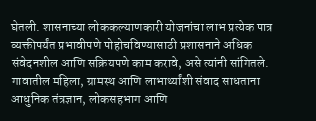घेतली. शासनाच्या लोककल्याणकारी योजनांचा लाभ प्रत्येक पात्र व्यक्तीपर्यंत प्रभावीपणे पोहोचविण्यासाठी प्रशासनाने अधिक संवेदनशील आणि सक्रियपणे काम करावे, असे त्यांनी सांगितले.
गावातील महिला, ग्रामस्थ आणि लाभार्थ्यांशी संवाद साधताना आधुनिक तंत्रज्ञान, लोकसहभाग आणि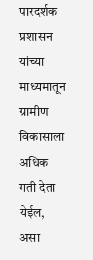पारदर्शक प्रशासन यांच्या माध्यमातून ग्रामीण विकासाला अधिक गती देता येईल, असा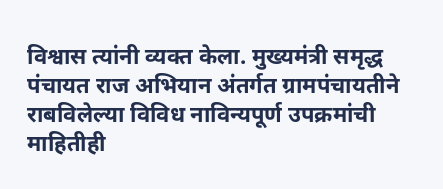विश्वास त्यांनी व्यक्त केला. मुख्यमंत्री समृद्ध पंचायत राज अभियान अंतर्गत ग्रामपंचायतीने राबविलेल्या विविध नाविन्यपूर्ण उपक्रमांची माहितीही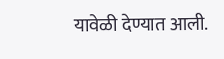यावेळी देण्यात आली.